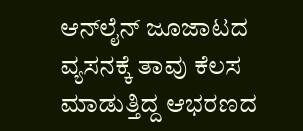ಆನ್‌ಲೈನ್ ಜೂಜಾಟದ ವ್ಯಸನಕ್ಕೆ ತಾವು ಕೆಲಸ ಮಾಡುತ್ತಿದ್ದ ಆಭರಣದ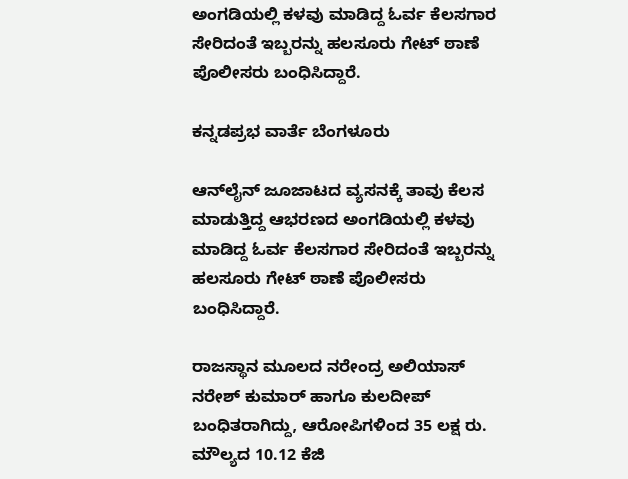ಅಂಗಡಿಯಲ್ಲಿ ಕಳವು ಮಾಡಿದ್ದ ಓರ್ವ ಕೆಲಸಗಾರ ಸೇರಿದಂತೆ ಇಬ್ಬರನ್ನು ಹಲಸೂರು ಗೇಟ್ ಠಾಣೆ ಪೊಲೀಸರು ಬಂಧಿಸಿದ್ದಾರೆ.

ಕನ್ನಡಪ್ರಭ ವಾರ್ತೆ ಬೆಂಗಳೂರು

ಆನ್‌ಲೈನ್ ಜೂಜಾಟದ ವ್ಯಸನಕ್ಕೆ ತಾವು ಕೆಲಸ ಮಾಡುತ್ತಿದ್ದ ಆಭರಣದ ಅಂಗಡಿಯಲ್ಲಿ ಕಳವು ಮಾಡಿದ್ದ ಓರ್ವ ಕೆಲಸಗಾರ ಸೇರಿದಂತೆ ಇಬ್ಬರನ್ನು ಹಲಸೂರು ಗೇಟ್ ಠಾಣೆ ಪೊಲೀಸರು ಬಂಧಿಸಿದ್ದಾರೆ.

ರಾಜಸ್ಥಾನ ಮೂಲದ ನರೇಂದ್ರ ಅಲಿಯಾಸ್ ನರೇಶ್ ಕುಮಾರ್ ಹಾಗೂ ಕುಲದೀಪ್ ಬಂಧಿತರಾಗಿದ್ದು, ಆರೋಪಿಗಳಿಂದ 35 ಲಕ್ಷ ರು. ಮೌಲ್ಯದ 10.12 ಕೆಜಿ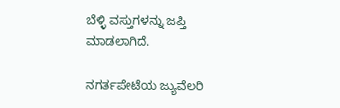ಬೆಳ್ಳಿ ವಸ್ತುಗಳನ್ನು ಜಪ್ತಿ ಮಾಡಲಾಗಿದೆ.

ನಗರ್ತಪೇಟೆಯ ಜ್ಯುವೆಲರಿ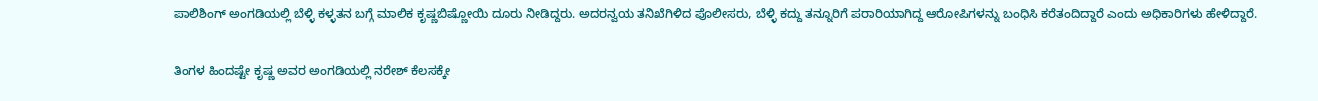ಪಾಲಿಶಿಂಗ್ ಅಂಗಡಿಯಲ್ಲಿ ಬೆಳ್ಳಿ ಕಳ್ಳತನ ಬಗ್ಗೆ ಮಾಲಿಕ ಕೃಷ್ಣಬಿಷ್ಣೋಯಿ ದೂರು ನೀಡಿದ್ದರು. ಅದರನ್ವಯ ತನಿಖೆಗಿಳಿದ ಪೊಲೀಸರು, ಬೆಳ್ಳಿ ಕದ್ದು ತನ್ನೂರಿಗೆ ಪರಾರಿಯಾಗಿದ್ದ ಆರೋಪಿಗಳನ್ನು ಬಂಧಿಸಿ ಕರೆತಂದಿದ್ದಾರೆ ಎಂದು ಅಧಿಕಾರಿಗಳು ಹೇಳಿದ್ದಾರೆ.

ತಿಂಗಳ ಹಿಂದಷ್ಟೇ ಕೃಷ್ಣ ಅವರ ಅಂಗಡಿಯಲ್ಲಿ ನರೇಶ್ ಕೆಲಸಕ್ಕೇ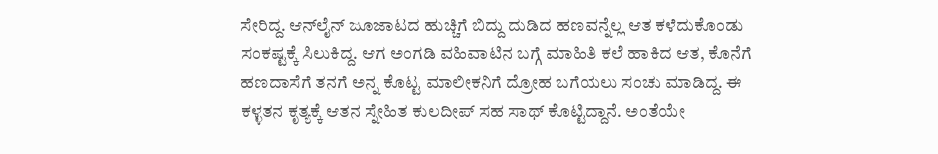ಸೇರಿದ್ದ. ಆನ್‌ಲೈನ್ ಜೂಜಾಟದ ಹುಚ್ಚಿಗೆ ಬಿದ್ದು ದುಡಿದ ಹಣವನ್ನೆಲ್ಲ ಆತ ಕಳೆದುಕೊಂಡು ಸಂಕಷ್ಟಕ್ಕೆ ಸಿಲುಕಿದ್ದ. ಆಗ ಅಂಗಡಿ ವಹಿವಾಟಿನ ಬಗ್ಗೆ ಮಾಹಿತಿ ಕಲೆ ಹಾಕಿದ ಆತ, ಕೊನೆಗೆ ಹಣದಾಸೆಗೆ ತನಗೆ ಅನ್ನ ಕೊಟ್ಟ ಮಾಲೀಕನಿಗೆ ದ್ರೋಹ ಬಗೆಯಲು ಸಂಚು ಮಾಡಿದ್ದ. ಈ ಕಳ್ಳತನ ಕೃತ್ಯಕ್ಕೆ ಆತನ ಸ್ನೇಹಿತ ಕುಲದೀಪ್ ಸಹ ಸಾಥ್ ಕೊಟ್ಟಿದ್ದಾನೆ. ಅಂತೆಯೇ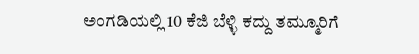ಅಂಗಡಿಯಲ್ಲಿ 10 ಕೆಜಿ ಬೆಳ್ಳಿ ಕದ್ದು ತಮ್ಮೂರಿಗೆ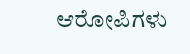ಆರೋಪಿಗಳು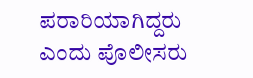ಪರಾರಿಯಾಗಿದ್ದರು ಎಂದು ಪೊಲೀಸರು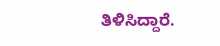ತಿಳಿಸಿದ್ದಾರೆ.